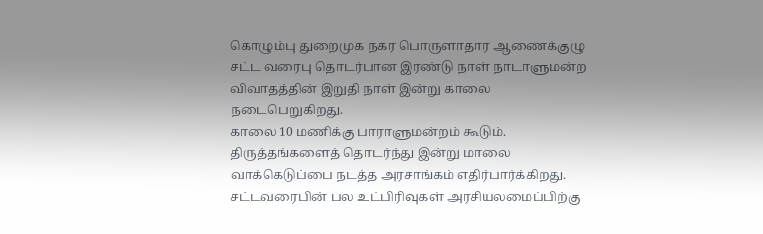கொழும்பு துறைமுக நகர பொருளாதார ஆணைக்குழு சட்ட வரைபு தொடர்பான இரண்டு நாள் நாடாளுமன்ற விவாதத்தின் இறுதி நாள் இன்று காலை நடைபெறுகிறது.
காலை 10 மணிக்கு பாராளுமன்றம் கூடும்.
திருத்தங்களைத் தொடர்ந்து இன்று மாலை வாக்கெடுப்பை நடத்த அரசாங்கம் எதிர்பார்க்கிறது.
சட்டவரைபின் பல உட்பிரிவுகள் அரசியலமைப்பிற்கு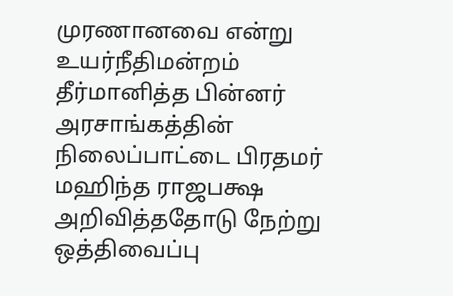முரணானவை என்று உயர்நீதிமன்றம் தீர்மானித்த பின்னர் அரசாங்கத்தின் நிலைப்பாட்டை பிரதமர் மஹிந்த ராஜபக்ஷ அறிவித்ததோடு நேற்று ஒத்திவைப்பு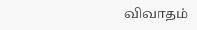விவாதம்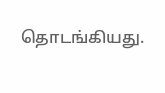தொடங்கியது.